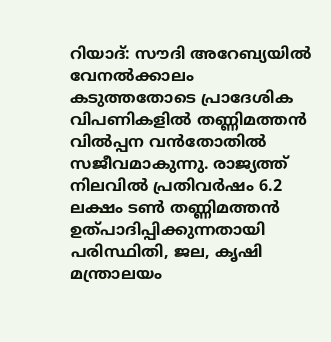റിയാദ്: സൗദി അറേബ്യയിൽ വേനൽക്കാലം കടുത്തതോടെ പ്രാദേശിക വിപണികളിൽ തണ്ണിമത്തൻ വിൽപ്പന വൻതോതിൽ സജീവമാകുന്നു. രാജ്യത്ത് നിലവിൽ പ്രതിവർഷം 6.2 ലക്ഷം ടൺ തണ്ണിമത്തൻ ഉത്പാദിപ്പിക്കുന്നതായി പരിസ്ഥിതി, ജല, കൃഷി മന്ത്രാലയം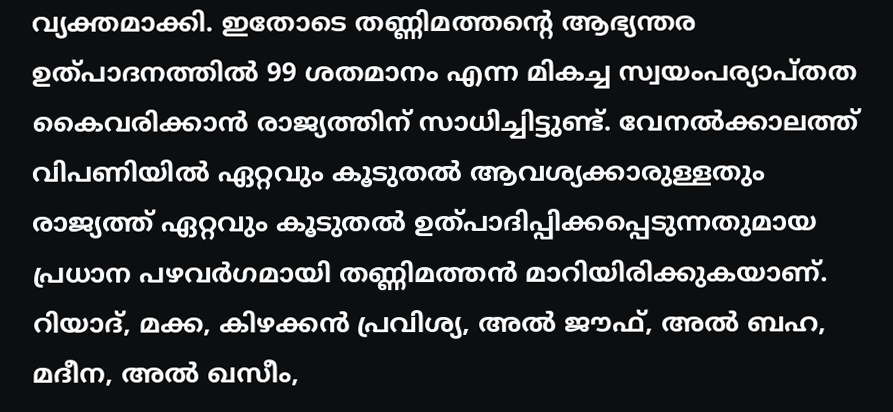വ്യക്തമാക്കി. ഇതോടെ തണ്ണിമത്തന്റെ ആഭ്യന്തര ഉത്പാദനത്തിൽ 99 ശതമാനം എന്ന മികച്ച സ്വയംപര്യാപ്തത കൈവരിക്കാൻ രാജ്യത്തിന് സാധിച്ചിട്ടുണ്ട്. വേനൽക്കാലത്ത് വിപണിയിൽ ഏറ്റവും കൂടുതൽ ആവശ്യക്കാരുള്ളതും രാജ്യത്ത് ഏറ്റവും കൂടുതൽ ഉത്പാദിപ്പിക്കപ്പെടുന്നതുമായ പ്രധാന പഴവർഗമായി തണ്ണിമത്തൻ മാറിയിരിക്കുകയാണ്.
റിയാദ്, മക്ക, കിഴക്കൻ പ്രവിശ്യ, അൽ ജൗഫ്, അൽ ബഹ, മദീന, അൽ ഖസീം,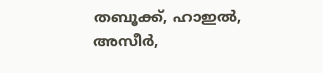തബൂക്ക്, ഹാഇൽ, അസീർ,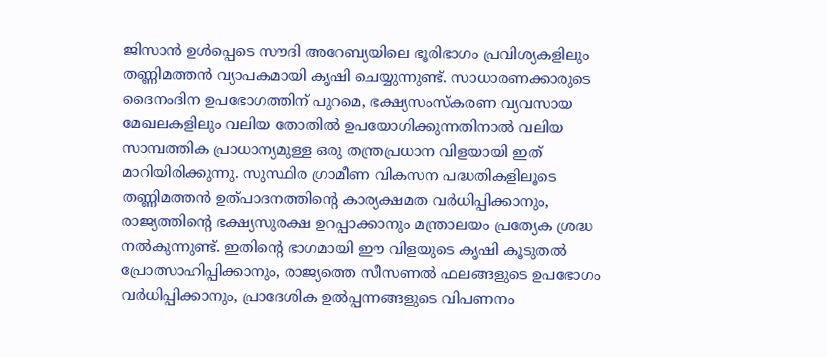ജിസാൻ ഉൾപ്പെടെ സൗദി അറേബ്യയിലെ ഭൂരിഭാഗം പ്രവിശ്യകളിലും തണ്ണിമത്തൻ വ്യാപകമായി കൃഷി ചെയ്യുന്നുണ്ട്. സാധാരണക്കാരുടെ ദൈനംദിന ഉപഭോഗത്തിന് പുറമെ, ഭക്ഷ്യസംസ്കരണ വ്യവസായ മേഖലകളിലും വലിയ തോതിൽ ഉപയോഗിക്കുന്നതിനാൽ വലിയ സാമ്പത്തിക പ്രാധാന്യമുള്ള ഒരു തന്ത്രപ്രധാന വിളയായി ഇത് മാറിയിരിക്കുന്നു. സുസ്ഥിര ഗ്രാമീണ വികസന പദ്ധതികളിലൂടെ തണ്ണിമത്തൻ ഉത്പാദനത്തിന്റെ കാര്യക്ഷമത വർധിപ്പിക്കാനും, രാജ്യത്തിന്റെ ഭക്ഷ്യസുരക്ഷ ഉറപ്പാക്കാനും മന്ത്രാലയം പ്രത്യേക ശ്രദ്ധ നൽകുന്നുണ്ട്. ഇതിന്റെ ഭാഗമായി ഈ വിളയുടെ കൃഷി കൂടുതൽ പ്രോത്സാഹിപ്പിക്കാനും, രാജ്യത്തെ സീസണൽ ഫലങ്ങളുടെ ഉപഭോഗം വർധിപ്പിക്കാനും, പ്രാദേശിക ഉൽപ്പന്നങ്ങളുടെ വിപണനം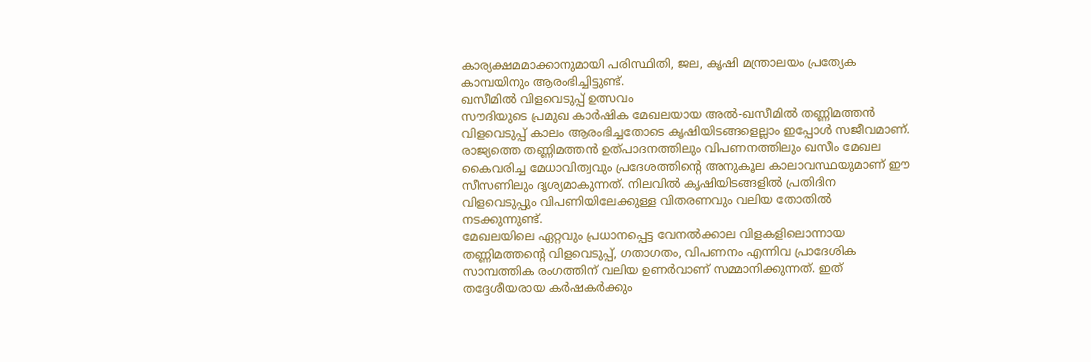കാര്യക്ഷമമാക്കാനുമായി പരിസ്ഥിതി, ജല, കൃഷി മന്ത്രാലയം പ്രത്യേക കാമ്പയിനും ആരംഭിച്ചിട്ടുണ്ട്.
ഖസീമിൽ വിളവെടുപ്പ് ഉത്സവം
സൗദിയുടെ പ്രമുഖ കാർഷിക മേഖലയായ അൽ-ഖസീമിൽ തണ്ണിമത്തൻ വിളവെടുപ്പ് കാലം ആരംഭിച്ചതോടെ കൃഷിയിടങ്ങളെല്ലാം ഇപ്പോൾ സജീവമാണ്. രാജ്യത്തെ തണ്ണിമത്തൻ ഉത്പാദനത്തിലും വിപണനത്തിലും ഖസീം മേഖല കൈവരിച്ച മേധാവിത്വവും പ്രദേശത്തിന്റെ അനുകൂല കാലാവസ്ഥയുമാണ് ഈ സീസണിലും ദൃശ്യമാകുന്നത്. നിലവിൽ കൃഷിയിടങ്ങളിൽ പ്രതിദിന വിളവെടുപ്പും വിപണിയിലേക്കുള്ള വിതരണവും വലിയ തോതിൽ നടക്കുന്നുണ്ട്.
മേഖലയിലെ ഏറ്റവും പ്രധാനപ്പെട്ട വേനൽക്കാല വിളകളിലൊന്നായ തണ്ണിമത്തന്റെ വിളവെടുപ്പ്, ഗതാഗതം, വിപണനം എന്നിവ പ്രാദേശിക സാമ്പത്തിക രംഗത്തിന് വലിയ ഉണർവാണ് സമ്മാനിക്കുന്നത്. ഇത് തദ്ദേശീയരായ കർഷകർക്കും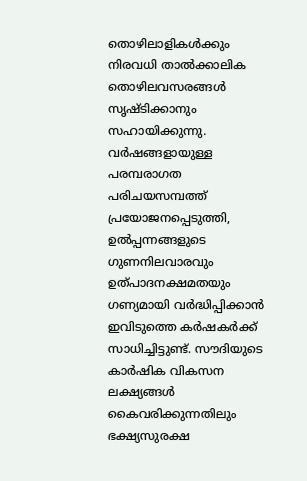തൊഴിലാളികൾക്കും നിരവധി താൽക്കാലിക തൊഴിലവസരങ്ങൾ സൃഷ്ടിക്കാനും സഹായിക്കുന്നു. വർഷങ്ങളായുള്ള പരമ്പരാഗത പരിചയസമ്പത്ത് പ്രയോജനപ്പെടുത്തി, ഉൽപ്പന്നങ്ങളുടെ ഗുണനിലവാരവും ഉത്പാദനക്ഷമതയും ഗണ്യമായി വർദ്ധിപ്പിക്കാൻ ഇവിടുത്തെ കർഷകർക്ക് സാധിച്ചിട്ടുണ്ട്. സൗദിയുടെ കാർഷിക വികസന ലക്ഷ്യങ്ങൾ കൈവരിക്കുന്നതിലും ഭക്ഷ്യസുരക്ഷ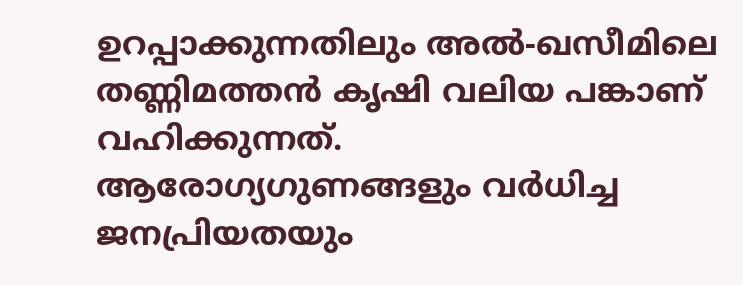ഉറപ്പാക്കുന്നതിലും അൽ-ഖസീമിലെ തണ്ണിമത്തൻ കൃഷി വലിയ പങ്കാണ് വഹിക്കുന്നത്.
ആരോഗ്യഗുണങ്ങളും വർധിച്ച ജനപ്രിയതയും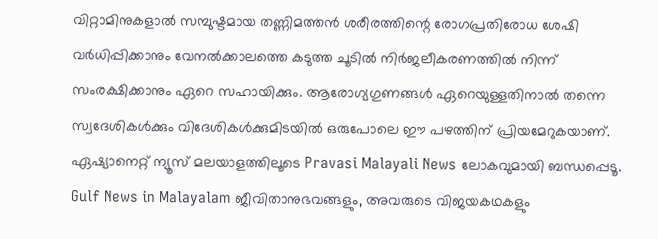വിറ്റാമിനുകളാൽ സമ്പുഷ്ടമായ തണ്ണിമത്തൻ ശരീരത്തിന്റെ രോഗപ്രതിരോധ ശേഷി വർധിപ്പിക്കാനും വേനൽക്കാലത്തെ കടുത്ത ചൂടിൽ നിർജലീകരണത്തിൽ നിന്ന് സംരക്ഷിക്കാനും ഏറെ സഹായിക്കും. ആരോഗ്യഗുണങ്ങൾ ഏറെയുള്ളതിനാൽ തന്നെ സ്വദേശികൾക്കും വിദേശികൾക്കുമിടയിൽ ഒരുപോലെ ഈ പഴത്തിന് പ്രിയമേറുകയാണ്.
ഏഷ്യാനെറ്റ് ന്യൂസ് മലയാളത്തിലൂടെ Pravasi Malayali News ലോകവുമായി ബന്ധപ്പെടൂ. Gulf News in Malayalam ജീവിതാനുഭവങ്ങളും, അവരുടെ വിജയകഥകളും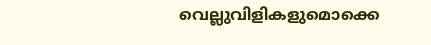വെല്ലുവിളികളുമൊക്കെ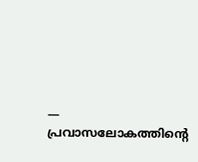— പ്രവാസലോകത്തിന്റെ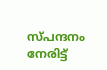സ്പന്ദനം നേരിട്ട്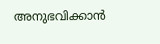അനുഭവിക്കാൻ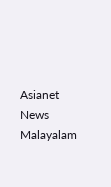Asianet News Malayalam